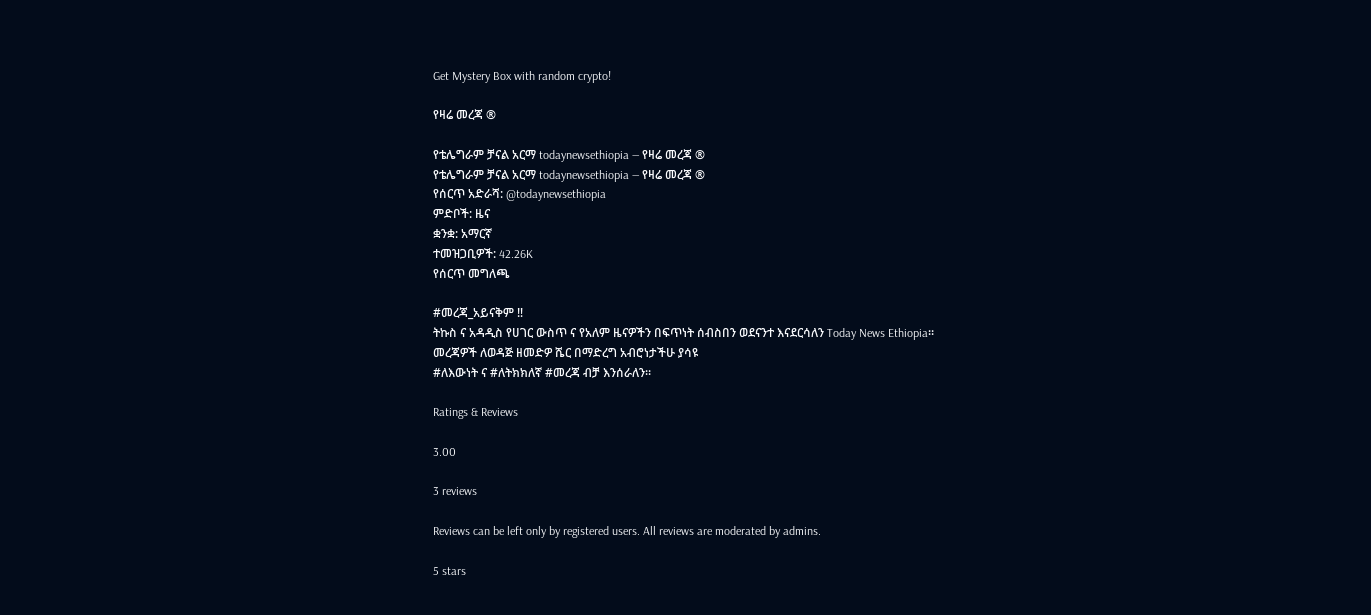Get Mystery Box with random crypto!

የዛሬ መረጃ ®

የቴሌግራም ቻናል አርማ todaynewsethiopia — የዛሬ መረጃ ®
የቴሌግራም ቻናል አርማ todaynewsethiopia — የዛሬ መረጃ ®
የሰርጥ አድራሻ: @todaynewsethiopia
ምድቦች: ዜና
ቋንቋ: አማርኛ
ተመዝጋቢዎች: 42.26K
የሰርጥ መግለጫ

#መረጃ_አይናቅም ‼
ትኩስ ና አዳዲስ የሀገር ውስጥ ና የአለም ዜናዎችን በፍጥነት ሰብስበን ወደናንተ እናደርሳለን Today News Ethiopia።
መረጃዎች ለወዳጅ ዘመድዎ ሼር በማድረግ አብሮነታችሁ ያሳዩ
#ለእውነት ና #ለትክክለኛ #መረጃ ብቻ እንሰራለን።

Ratings & Reviews

3.00

3 reviews

Reviews can be left only by registered users. All reviews are moderated by admins.

5 stars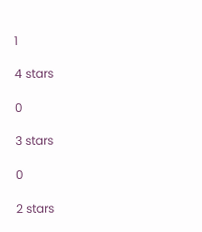1

4 stars

0

3 stars

0

2 stars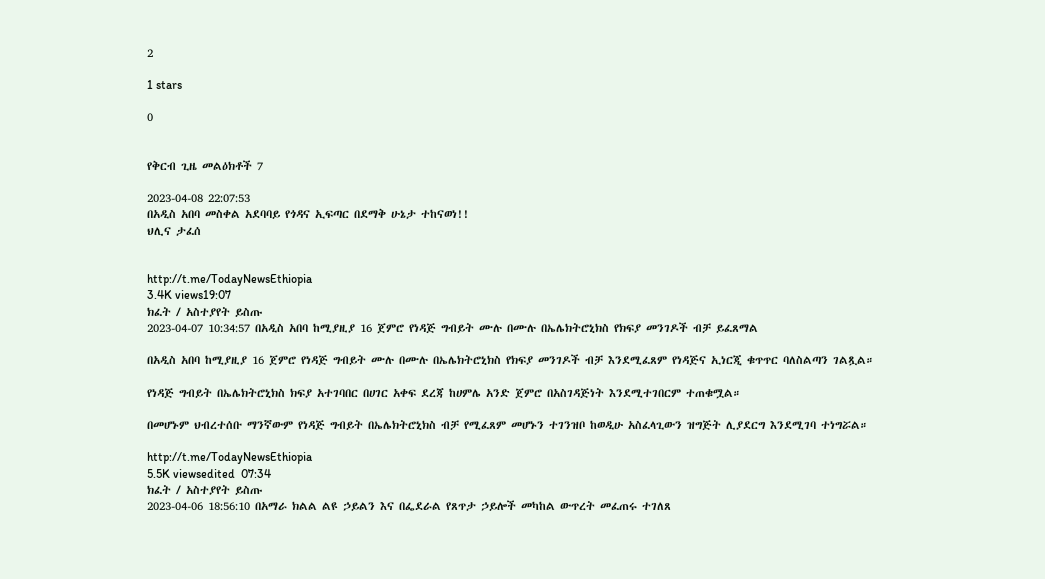2

1 stars

0


የቅርብ ጊዜ መልዕክቶች 7

2023-04-08 22:07:53
በአዲስ አበባ መስቀል አደባባይ የጎዳና ኢፍጣር በደማቅ ሁኔታ ተከናወነ!!
ህሊና ታፈሰ


http://t.me/TodayNewsEthiopia
3.4K views19:07
ክፈት / አስተያየት ይስጡ
2023-04-07 10:34:57 በአዲስ አበባ ከሚያዚያ 16 ጀምሮ የነዳጅ ግብይት ሙሉ በሙሉ በኤሌክትሮኒክስ የክፍያ መንገዶች ብቻ ይፈጸማል

በአዲስ አበባ ከሚያዚያ 16 ጀምሮ የነዳጅ ግብይት ሙሉ በሙሉ በኤሌክትሮኒክስ የክፍያ መንገዶች ብቻ እንደሚፈጸም የነዳጅና ኢነርጂ ቁጥጥር ባለስልጣን ገልጿል።

የነዳጅ ግብይት በኤሌክትሮኒክስ ክፍያ አተገባበር በሀገር አቀፍ ደረጃ ከሀምሌ አንድ ጀምሮ በአስገዳጅነት እንደሚተገበርም ተጠቁሟል።

በመሆኑም ህብረተሰቡ ማንኛውም የነዳጅ ግብይት በኤሌክትሮኒክስ ብቻ የሚፈጸም መሆኑን ተገንዝቦ ከወዲሁ አስፈላጊውን ዝግጅት ሊያደርግ እንደሚገባ ተነግሯል።

http://t.me/TodayNewsEthiopia
5.5K viewsedited  07:34
ክፈት / አስተያየት ይስጡ
2023-04-06 18:56:10 በአማራ ክልል ልዩ ኃይልን እና በፌደራል የጸጥታ ኃይሎች መካከል ውጥረት መፈጠሩ ተገለጸ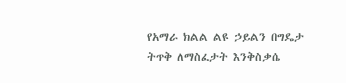የአማራ ክልል ልዩ ኃይልን በግዴታ ትጥቅ ለማስፈታት እንቅስቃሴ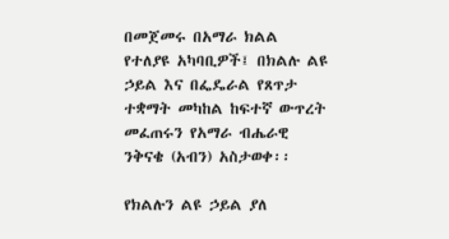በመጀመሩ በአማራ ክልል የተለያዩ አካባቢዎች፤ በክልሉ ልዩ ኃይል እና በፌዴራል የጸጥታ ተቋማት መካከል ከፍተኛ ውጥረት መፈጠሩን የአማራ ብሔራዊ ንቅናቄ (አብን) አስታወቀ፡፡

የክልሉን ልዩ ኃይል ያለ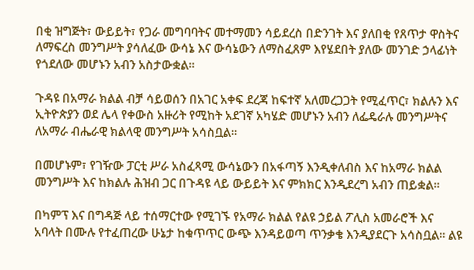በቂ ዝግጅት፣ ውይይት፣ የጋራ መግባባትና መተማመን ሳይደረስ በድንገት እና ያለበቂ የጸጥታ ዋስትና ለማፍረስ መንግሥት ያሳለፈው ውሳኔ እና ውሳኔውን ለማስፈጸም እየሄደበት ያለው መንገድ ኃላፊነት የጎደለው መሆኑን አብን አስታውቋል፡፡

ጉዳዩ በአማራ ክልል ብቻ ሳይወሰን በአገር አቀፍ ደረጃ ከፍተኛ አለመረጋጋት የሚፈጥር፣ ክልሉን እና ኢትዮጵያን ወደ ሌላ የቀውስ አዙሪት የሚከት አደገኛ አካሄድ መሆኑን አብን ለፌዴራሉ መንግሥትና ለአማራ ብሔራዊ ክልላዊ መንግሥት አሳስቧል፡፡

በመሆኑም፣ የገዥው ፓርቲ ሥራ አስፈጻሚ ውሳኔውን በአፋጣኝ እንዲቀለብስ እና ከአማራ ክልል መንግሥት እና ከክልሉ ሕዝብ ጋር በጉዳዩ ላይ ውይይት እና ምክክር እንዲደረግ አብን ጠይቋል፡፡

በካምፕ እና በግዳጅ ላይ ተሰማርተው የሚገኙ የአማራ ክልል የልዩ ኃይል ፖሊስ አመራሮች እና አባላት በሙሉ የተፈጠረው ሁኔታ ከቁጥጥር ውጭ እንዳይወጣ ጥንቃቄ እንዲያደርጉ አሳስቧል፡፡ ልዩ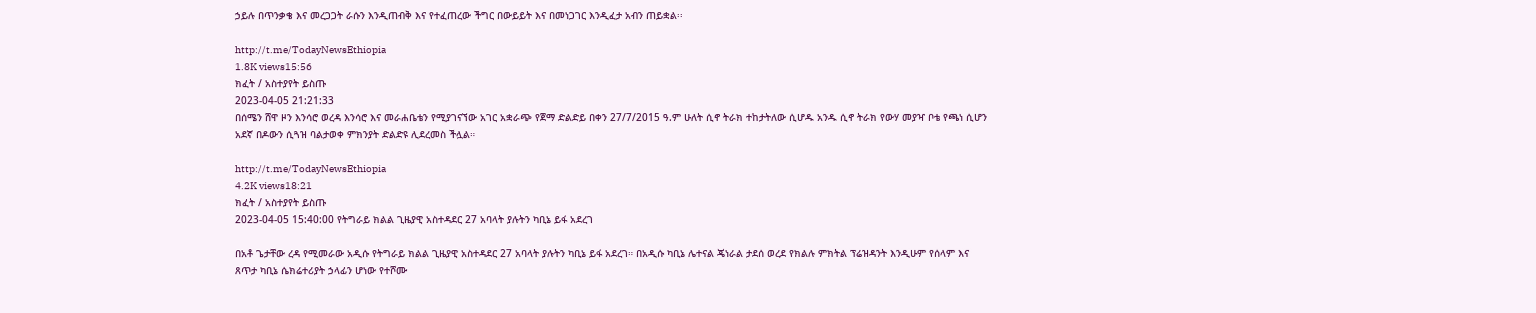ኃይሉ በጥንቃቄ እና መረጋጋት ራሱን እንዲጠብቅ እና የተፈጠረው ችግር በውይይት እና በመነጋገር እንዲፈታ አብን ጠይቋል፡፡

http://t.me/TodayNewsEthiopia
1.8K views15:56
ክፈት / አስተያየት ይስጡ
2023-04-05 21:21:33
በሰሜን ሸዋ ዞን እንሳሮ ወረዳ እንሳሮ እና መራሐቤቴን የሚያገናኘው አገር አቋራጭ የጀማ ድልድይ በቀን 27/7/2015 ዓ.ም ሁለት ሲኖ ትራክ ተከታትለው ሲሆዱ አንዱ ሲኖ ትራክ የውሃ መያዣ ቦቴ የጫነ ሲሆን አደኛ በዶውን ሲጓዝ ባልታወቀ ምክንያት ድልድዩ ሊደረመስ ችሏል።

http://t.me/TodayNewsEthiopia
4.2K views18:21
ክፈት / አስተያየት ይስጡ
2023-04-05 15:40:00 የትግራይ ክልል ጊዜያዊ አስተዳደር 27 አባላት ያሉትን ካቢኔ ይፋ አደረገ

በአቶ ጌታቸው ረዳ የሚመራው አዲሱ የትግራይ ክልል ጊዜያዊ አስተዳደር 27 አባላት ያሉትን ካቢኔ ይፋ አደረገ። በአዲሱ ካቢኔ ሌተናል ጄነራል ታደሰ ወረደ የክልሉ ምክትል ፕሬዝዳንት እንዲሁም የሰላም እና ጸጥታ ካቢኔ ሴክሬተሪያት ኃላፊን ሆነው የተሾሙ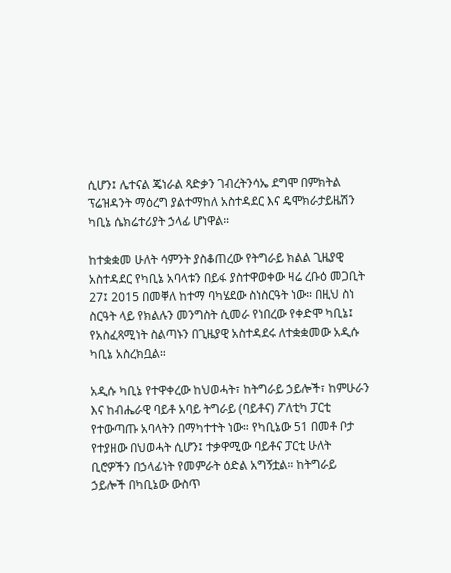ሲሆን፤ ሌተናል ጄነራል ጻድቃን ገብረትንሳኤ ደግሞ በምክትል ፕሬዝዳንት ማዕረግ ያልተማከለ አስተዳደር እና ዴሞክራታይዜሽን ካቢኔ ሴክሬተሪያት ኃላፊ ሆነዋል።

ከተቋቋመ ሁለት ሳምንት ያስቆጠረው የትግራይ ክልል ጊዜያዊ አስተዳደር የካቢኔ አባላቱን በይፋ ያስተዋወቀው ዛሬ ረቡዕ መጋቢት 27፤ 2015 በመቐለ ከተማ ባካሄደው ስነስርዓት ነው። በዚህ ስነ ስርዓት ላይ የክልሉን መንግስት ሲመራ የነበረው የቀድሞ ካቢኔ፤ የአስፈጻሚነት ስልጣኑን በጊዜያዊ አስተዳደሩ ለተቋቋመው አዲሱ ካቢኔ አስረክቧል።

አዲሱ ካቢኔ የተዋቀረው ከህወሓት፣ ከትግራይ ኃይሎች፣ ከምሁራን እና ከብሔራዊ ባይቶ አባይ ትግራይ (ባይቶና) ፖለቲካ ፓርቲ የተውጣጡ አባላትን በማካተተት ነው። የካቢኔው 51 በመቶ ቦታ የተያዘው በህወሓት ሲሆን፤ ተቃዋሚው ባይቶና ፓርቲ ሁለት ቢሮዎችን በኃላፊነት የመምራት ዕድል አግኝቷል። ከትግራይ ኃይሎች በካቢኔው ውስጥ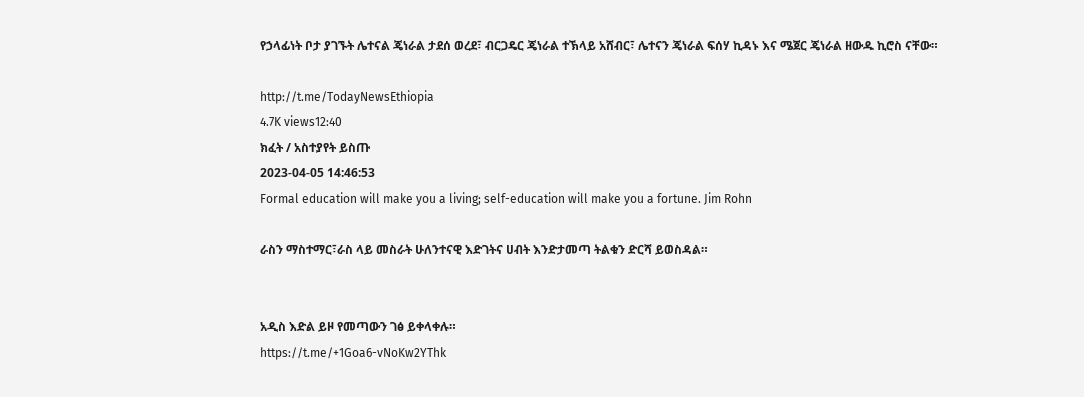የኃላፊነት ቦታ ያገኙት ሌተናል ጄነራል ታደሰ ወረደ፣ ብርጋዴር ጄነራል ተኽላይ አሸብር፣ ሌተናን ጄነራል ፍሰሃ ኪዳኑ እና ሜጀር ጄነራል ዘውዱ ኪሮስ ናቸው።

http://t.me/TodayNewsEthiopia
4.7K views12:40
ክፈት / አስተያየት ይስጡ
2023-04-05 14:46:53
Formal education will make you a living; self-education will make you a fortune. Jim Rohn

ራስን ማስተማር፣ራስ ላይ መስራት ሁለንተናዊ እድገትና ሀብት እንድታመጣ ትልቁን ድርሻ ይወስዳል።


አዲስ እድል ይዞ የመጣውን ገፅ ይቀላቀሉ።
https://t.me/+1Goa6-vNoKw2YThk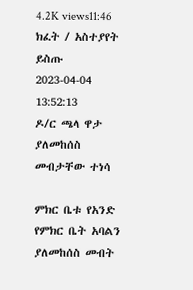4.2K views11:46
ክፈት / አስተያየት ይስጡ
2023-04-04 13:52:13
ዶ/ር ጫላ ዋታ ያለመከሰስ መብታቸው ተነሳ

ምክር ቤቱ የአንድ የምክር ቤት አባልን ያለመከሰስ መብት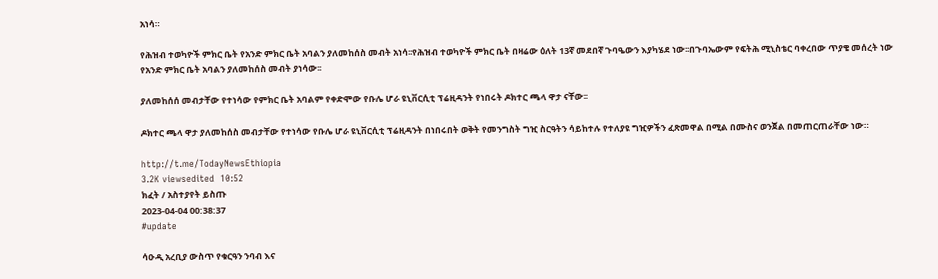አነሳ።

የሕዝብ ተወካዮች ምክር ቤት የአንድ ምክር ቤት አባልን ያለመከሰስ መብት አነሳ፡፡የሕዝብ ተወካዮች ምክር ቤት በዛሬው ዕለት 13ኛ መደበኛ ጉባዔውን እያካሄደ ነው፡፡በጉባኤውም የፍትሕ ሚኒስቴር ባቀረበው ጥያቄ መሰረት ነው የአንድ ምክር ቤት አባልን ያለመከሰስ መብት ያነሳው፡፡

ያለመከሰሰ መብታቸው የተነሳው የምክር ቤት አባልም የቀድሞው የቡሌ ሆራ ዩኒቨርሲቲ ፕሬዚዳንት የነበሩት ዶክተር ጫላ ዋታ ናቸው፡፡

ዶክተር ጫላ ዋታ ያለመከሰስ መብታቸው የተነሳው የቡሌ ሆራ ዩኒቨርሲቲ ፕሬዚዳንት በነበሩበት ወቅት የመንግስት ግዢ ስርዓትን ሳይከተሉ የተለያዩ ግዢዎችን ፈጽመዋል በሚል በሙስና ወንጀል በመጠርጠራቸው ነው።

http://t.me/TodayNewsEthiopia
3.2K viewsedited  10:52
ክፈት / አስተያየት ይስጡ
2023-04-04 00:38:37
#update

ሳዑዲ አረቢያ ውስጥ የቁርዓን ንባብ እና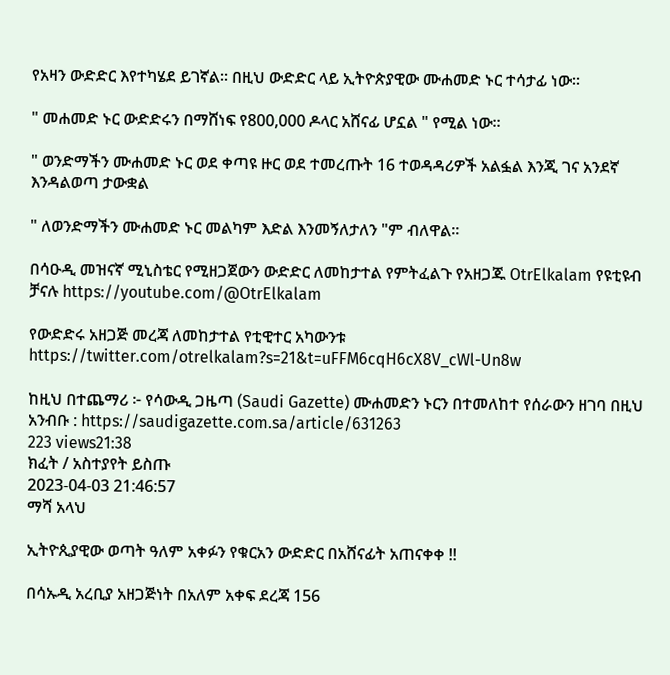የአዛን ውድድር እየተካሄደ ይገኛል። በዚህ ውድድር ላይ ኢትዮጵያዊው ሙሐመድ ኑር ተሳታፊ ነው።

" መሐመድ ኑር ውድድሩን በማሸነፍ የ800,000 ዶላር አሸናፊ ሆኗል " የሚል ነው።

" ወንድማችን ሙሐመድ ኑር ወደ ቀጣዩ ዙር ወደ ተመረጡት 16 ተወዳዳሪዎች አልፏል እንጂ ገና አንደኛ እንዳልወጣ ታውቋል

" ለወንድማችን ሙሐመድ ኑር መልካም እድል እንመኝለታለን "ም ብለዋል።

በሳዑዲ መዝናኛ ሚኒስቴር የሚዘጋጀውን ውድድር ለመከታተል የምትፈልጉ የአዘጋጁ OtrElkalam የዩቲዩብ ቻናሉ https://youtube.com/@OtrElkalam

የውድድሩ አዘጋጅ መረጃ ለመከታተል የቲዊተር አካውንቱ https://twitter.com/otrelkalam?s=21&t=uFFM6cqH6cX8V_cWl-Un8w

ከዚህ በተጨማሪ ፦ የሳውዲ ጋዜጣ (Saudi Gazette) ሙሐመድን ኑርን በተመለከተ የሰራውን ዘገባ በዚህ አንብቡ : https://saudigazette.com.sa/article/631263
223 views21:38
ክፈት / አስተያየት ይስጡ
2023-04-03 21:46:57
ማሻ አላህ

ኢትዮጲያዊው ወጣት ዓለም አቀፉን የቁርአን ውድድር በአሸናፊት አጠናቀቀ !!

በሳኡዲ አረቢያ አዘጋጅነት በአለም አቀፍ ደረጃ 156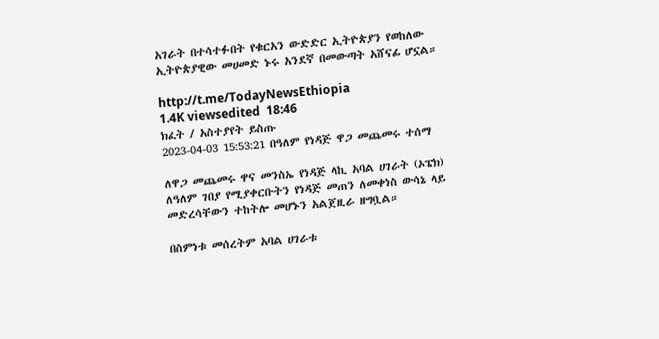አገራት በተሳተፉበት የቁርአን ውድድር ኢትዮጵያን የወከለው ኢትዮጵያዊው መሀመድ ኑሩ አንደኛ በመውጣት አሸናፊ ሆኗል።

http://t.me/TodayNewsEthiopia
1.4K viewsedited  18:46
ክፈት / አስተያየት ይስጡ
2023-04-03 15:53:21 በዓለም የነዳጅ ዋጋ መጨመሩ ተሰማ

ለዋጋ መጨመሩ ዋና መንስኤ የነዳጅ ላኪ አባል ሀገራት (ኦፔክ) ለዓለም ገበያ የሚያቀርቡትን የነዳጅ መጠን ለመቀነስ ውሳኔ ላይ መድረሳቸውን ተከትሎ መሆኑን አልጀዚራ ዘግቧል።

በስምነቱ መሰረትም አባል ሀገራቱ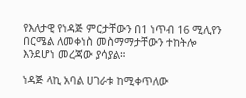የእለታዊ የነዳጅ ምርታቸውን በ1 ነጥብ 16 ሚሊየን በርሜል ለመቀነስ መስማማታቸውን ተከትሎ እንደሆነ መረጃው ያሳያል።

ነዳጅ ላኪ አባል ሀገራቱ ከሚቀጥለው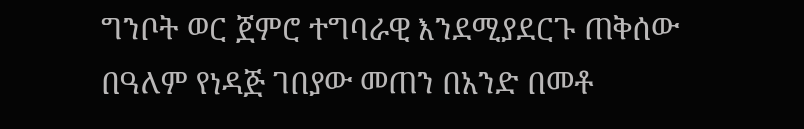ግንቦት ወር ጀምሮ ተግባራዊ እንደሚያደርጉ ጠቅሰው በዓለም የነዳጅ ገበያው መጠን በአንድ በመቶ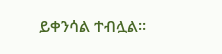ይቀንሳል ተብሏል፡፡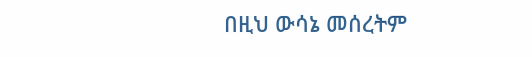በዚህ ውሳኔ መሰረትም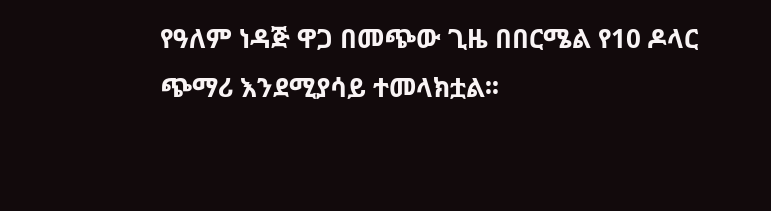የዓለም ነዳጅ ዋጋ በመጭው ጊዜ በበርሜል የ10 ዶላር ጭማሪ እንደሚያሳይ ተመላክቷል፡፡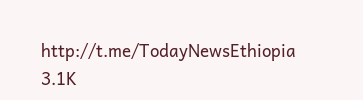http://t.me/TodayNewsEthiopia
3.1K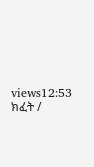views12:53
ክፈት /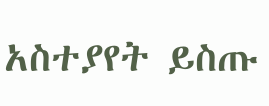አስተያየት ይስጡ